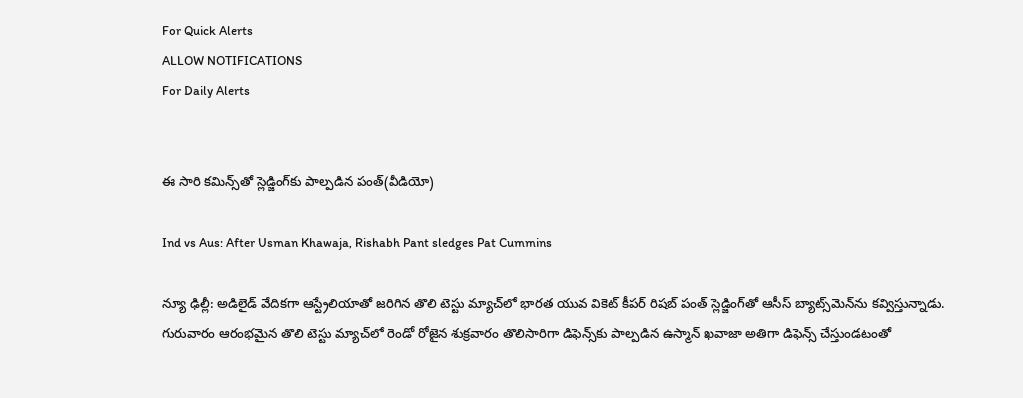For Quick Alerts
ALLOW NOTIFICATIONS
For Daily Alerts


ఈ సారి కమిన్స్‌తో స్లెడ్జింగ్‌కు పాల్పడిన పంత్(వీడియో)

Ind vs Aus: After Usman Khawaja, Rishabh Pant sledges Pat Cummins

న్యూ ఢిల్లీ: అడిలైడ్ వేదికగా ఆస్ట్రేలియాతో జరిగిన తొలి టెస్టు మ్యాచ్‌లో భారత యువ వికెట్ కీపర్ రిషబ్ పంత్‌ స్లెడ్జింగ్‌తో ఆసీస్ బ్యాట్స్‌మెన్‌ను కవ్విస్తున్నాడు. గురువారం ఆరంభమైన తొలి టెస్టు మ్యాచ్‌లో రెండో రోజైన శుక్రవారం తొలిసారిగా డిఫెన్స్‌కు పాల్పడిన ఉస్మాన్ ఖవాజా అతిగా డిఫెన్స్ చేస్తుండటంతో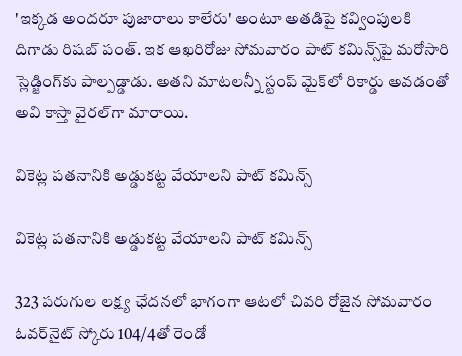'ఇక్కడ అందరూ పుజారాలు కాలేరు' అంటూ అతడిపై కవ్వింపులకి దిగాడు రిషబ్ పంత్. ఇక ఆఖరిరోజు సోమవారం పాట్ కమిన్స్‌‌పై మరోసారి స్లెడ్జింగ్‌కు పాల్పడ్డాడు. అతని మాటలన్నీ స్టంప్‌ మైక్‌లో రికార్డు అవడంతో అవి కాస్తా వైరల్‌గా మారాయి.

వికెట్ల పతనానికి అడ్డుకట్ట వేయాలని పాట్ కమిన్స్

వికెట్ల పతనానికి అడ్డుకట్ట వేయాలని పాట్ కమిన్స్

323 పరుగుల లక్ష్య ఛేదనలో భాగంగా ఆటలో చివరి రోజైన సోమవారం ఓవర్‌నైట్ స్కోరు 104/4తో రెండో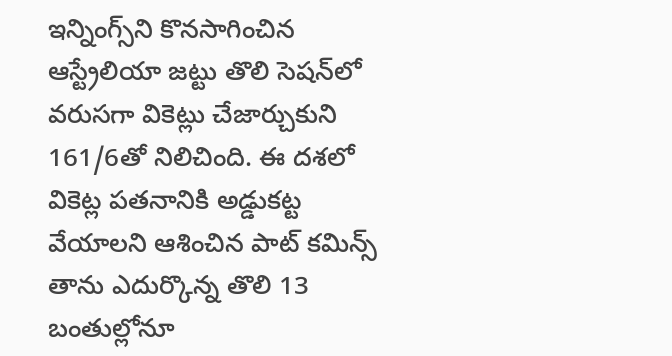ఇన్నింగ్స్‌ని కొనసాగించిన ఆస్ట్రేలియా జట్టు తొలి సెషన్‌లో వరుసగా వికెట్లు చేజార్చుకుని 161/6తో నిలిచింది. ఈ దశలో వికెట్ల పతనానికి అడ్డుకట్ట వేయాలని ఆశించిన పాట్ కమిన్స్ తాను ఎదుర్కొన్న తొలి 13 బంతుల్లోనూ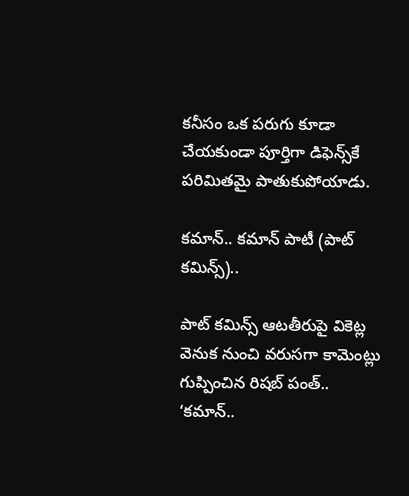కనీసం ఒక పరుగు కూడా చేయకుండా పూర్తిగా డిఫెన్స్‌కే పరిమితమై పాతుకుపోయాడు.

కమాన్.. కమాన్ పాటీ (పాట్ కమిన్స్)..

పాట్ కమిన్స్ ఆటతీరుపై వికెట్ల వెనుక నుంచి వరుసగా కామెంట్లు గుప్పించిన రిషబ్ పంత్.. ‘కమాన్..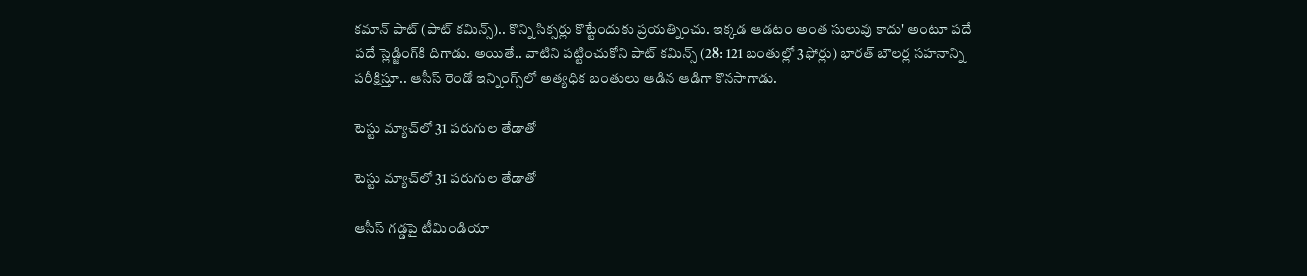కమాన్ పాట్ (పాట్ కమిన్స్).. కొన్ని సిక్సర్లు కొట్టేందుకు ప్రయత్నించు. ఇక్కడ ఆడటం అంత సులువు కాదు' అంటూ పదే పదే స్లెడ్జింగ్‌కి దిగాడు. అయితే.. వాటిని పట్టించుకోని పాట్ కమిన్స్ (28: 121 బంతుల్లో 3ఫోర్లు) భారత్ బౌలర్ల సహనాన్ని పరీక్షిస్తూ.. ఆసీస్ రెండో ఇన్నింగ్స్‌లో అత్యధిక బంతులు ఆడిన ఆడిగా కొనసాగాడు.

టెస్టు మ్యాచ్‌లో 31 పరుగుల తేడాతో

టెస్టు మ్యాచ్‌లో 31 పరుగుల తేడాతో

ఆసీస్ గడ్డపై టీమిండియా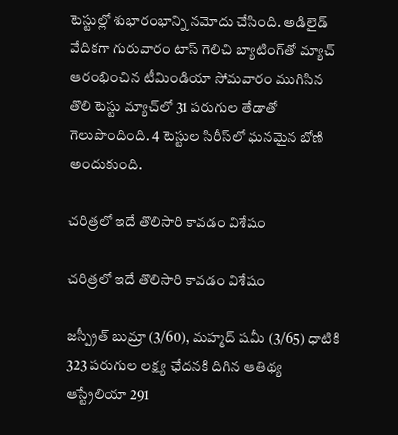టెస్టుల్లో శుభారంభాన్ని నమోదు చేసింది. అడిలైడ్ వేదికగా గురువారం టాస్ గెలిచి బ్యాటింగ్‌తో మ్యాచ్ ఆరంభించిన టీమిండియా సోమవారం ముగిసిన తొలి టెస్టు మ్యాచ్‌లో 31 పరుగుల తేడాతో గెలుపొందింది. 4 టెస్టుల సిరీస్‌లో ఘనమైన బోణి అందుకుంది.

చరిత్రలో ఇదే తొలిసారి కావడం విశేషం

చరిత్రలో ఇదే తొలిసారి కావడం విశేషం

జస్ప్రీత్ బుమ్రా (3/60), మహ్మద్ షమీ (3/65) ధాటికి 323 పరుగుల లక్ష్య ఛేదనకి దిగిన ఆతిథ్య ఆస్ట్రేలియా 291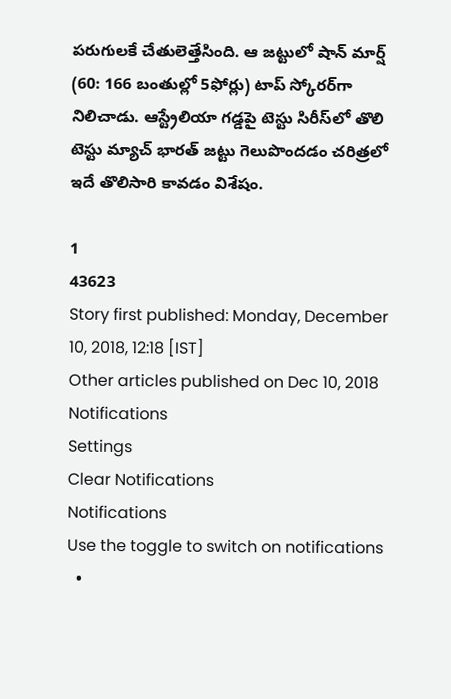పరుగులకే చేతులెత్తేసింది. ఆ జట్టులో షాన్ మార్ష్ (60: 166 బంతుల్లో 5ఫోర్లు) టాప్ స్కోరర్‌గా నిలిచాడు. ఆస్ట్రేలియా గడ్డపై టెస్టు సిరీస్‌లో తొలి టెస్టు మ్యాచ్‌ భారత్ జట్టు గెలుపొందడం చరిత్రలో ఇదే తొలిసారి కావడం విశేషం.

1
43623
Story first published: Monday, December 10, 2018, 12:18 [IST]
Other articles published on Dec 10, 2018
Notifications
Settings
Clear Notifications
Notifications
Use the toggle to switch on notifications
  •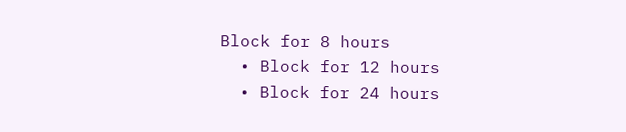Block for 8 hours
  • Block for 12 hours
  • Block for 24 hours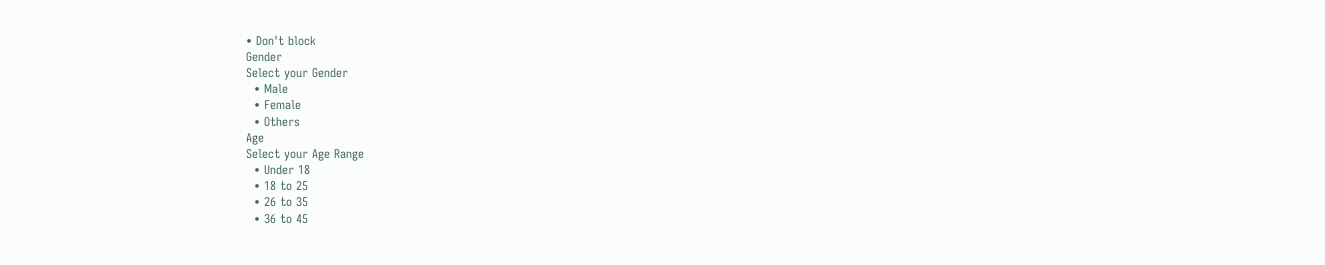• Don't block
Gender
Select your Gender
  • Male
  • Female
  • Others
Age
Select your Age Range
  • Under 18
  • 18 to 25
  • 26 to 35
  • 36 to 45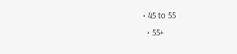• 45 to 55
  • 55+